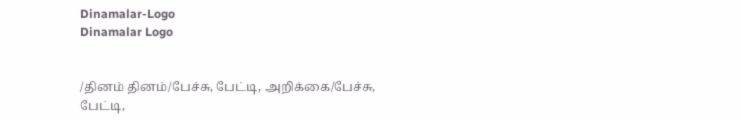Dinamalar-Logo
Dinamalar Logo


/தினம் தினம்/பேச்சு, பேட்டி, அறிக்கை/பேச்சு, பேட்டி,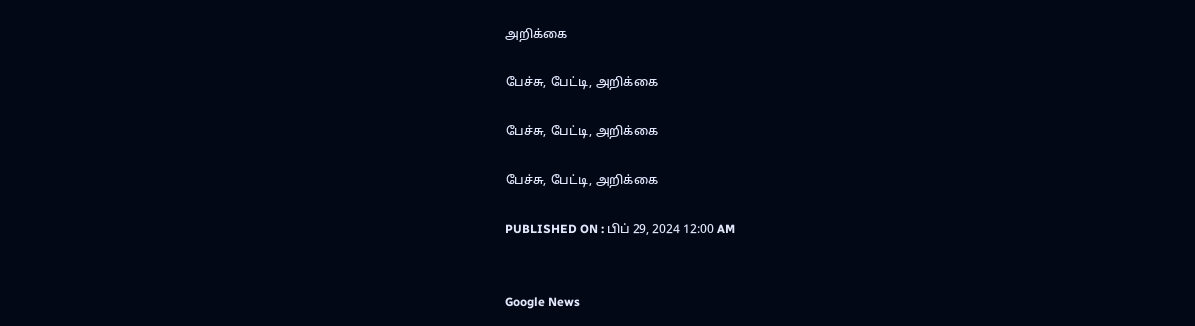அறிக்கை

பேச்சு, பேட்டி, அறிக்கை

பேச்சு, பேட்டி, அறிக்கை

பேச்சு, பேட்டி, அறிக்கை

PUBLISHED ON : பிப் 29, 2024 12:00 AM


Google News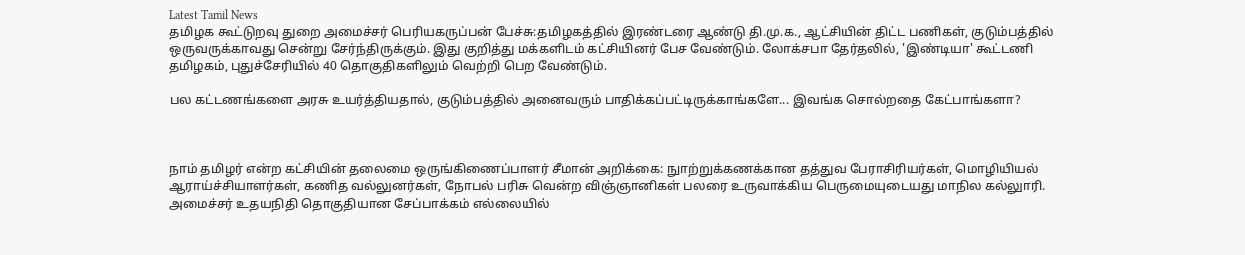Latest Tamil News
தமிழக கூட்டுறவு துறை அமைச்சர் பெரியகருப்பன் பேச்சு:தமிழகத்தில் இரண்டரை ஆண்டு தி.மு.க., ஆட்சியின் திட்ட பணிகள், குடும்பத்தில் ஒருவருக்காவது சென்று சேர்ந்திருக்கும். இது குறித்து மக்களிடம் கட்சியினர் பேச வேண்டும். லோக்சபா தேர்தலில், 'இண்டியா' கூட்டணி தமிழகம், புதுச்சேரியில் 40 தொகுதிகளிலும் வெற்றி பெற வேண்டும்.

பல கட்டணங்களை அரசு உயர்த்தியதால், குடும்பத்தில் அனைவரும் பாதிக்கப்பட்டிருக்காங்களே... இவங்க சொல்றதை கேட்பாங்களா?



நாம் தமிழர் என்ற கட்சியின் தலைமை ஒருங்கிணைப்பாளர் சீமான் அறிக்கை: நுாற்றுக்கணக்கான தத்துவ பேராசிரியர்கள், மொழியியல் ஆராய்ச்சியாளர்கள், கணித வல்லுனர்கள், நோபல் பரிசு வென்ற விஞ்ஞானிகள் பலரை உருவாக்கிய பெருமையுடையது மாநில கல்லுாரி. அமைச்சர் உதயநிதி தொகுதியான சேப்பாக்கம் எல்லையில்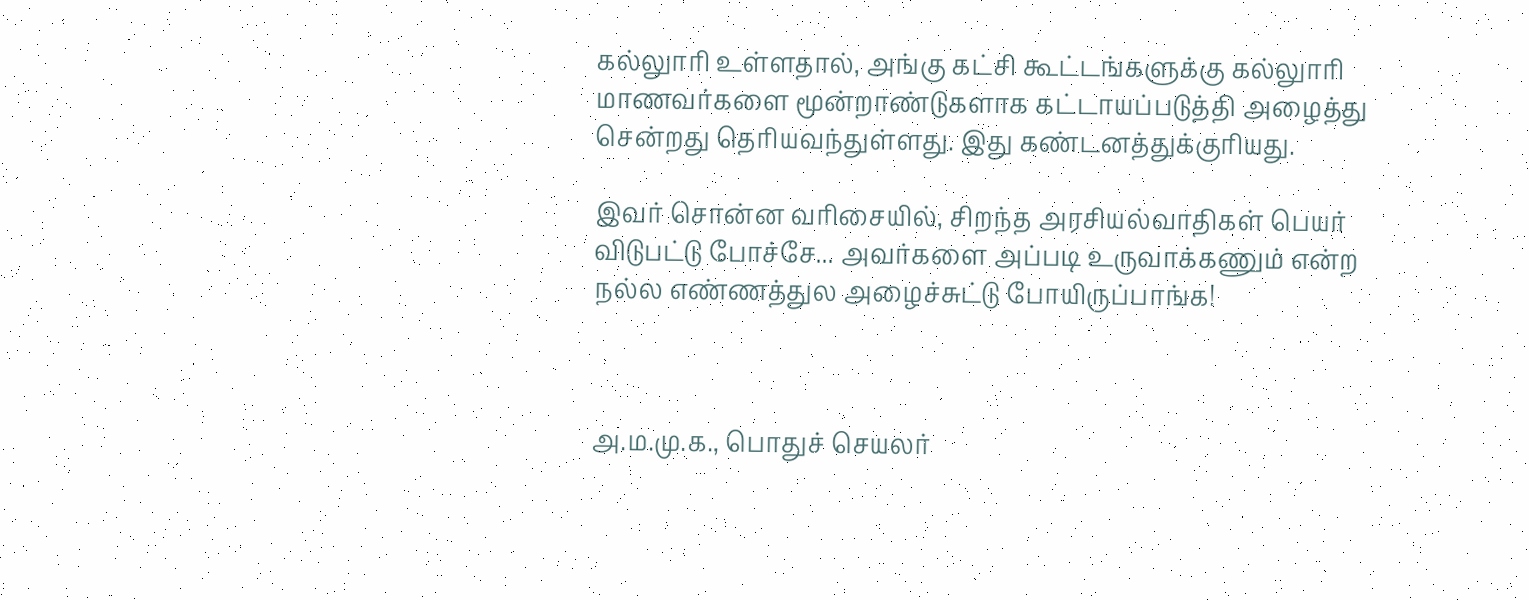கல்லுாரி உள்ளதால், அங்கு கட்சி கூட்டங்களுக்கு கல்லுாரி மாணவர்களை மூன்றாண்டுகளாக கட்டாயப்படுத்தி அழைத்து சென்றது தெரியவந்துள்ளது. இது கண்டனத்துக்குரியது.

இவர் சொன்ன வரிசையில், சிறந்த அரசியல்வாதிகள் பெயர் விடுபட்டு போச்சே... அவர்களை அப்படி உருவாக்கணும் என்ற நல்ல எண்ணத்துல அழைச்சுட்டு போயிருப்பாங்க!



அ.ம.மு.க., பொதுச் செயலர்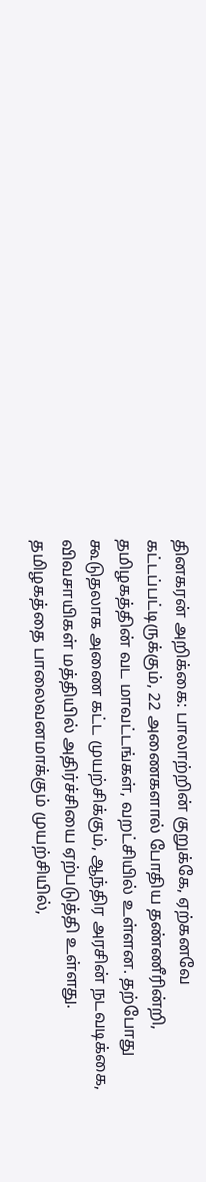தினகரன் அறிக்கை: பாலாற்றின் குறுக்கே, ஏற்கனவே கட்டப்பட்டிருக்கும், 22 அணைகளால் போதிய தண்ணீரின்றி, தமிழகத்தின் வட மாவட்டங்கள், வறட்சியில் உள்ளன. தற்போது கூடுதலாக அணை கட்ட முயற்சிக்கும், ஆந்திர அரசின் நடவடிக்கை, விவசாயிகள் மத்தியில் அதிர்ச்சியை ஏற்படுத்தி உள்ளது. தமிழகத்தை பாலைவனமாக்கும் முயற்சியில்,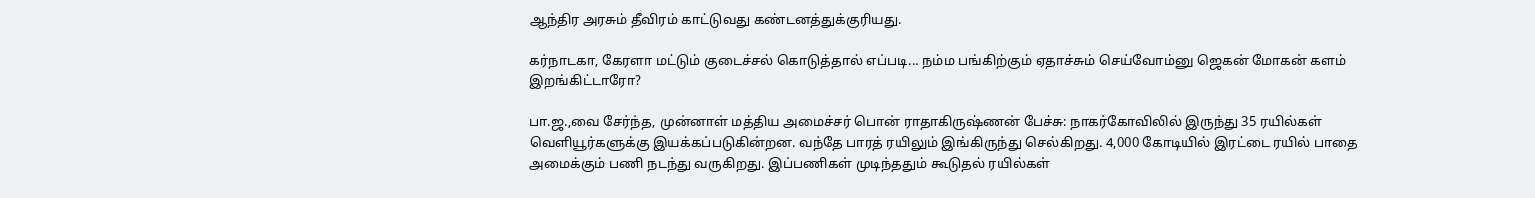ஆந்திர அரசும் தீவிரம் காட்டுவது கண்டனத்துக்குரியது.

கர்நாடகா, கேரளா மட்டும் குடைச்சல் கொடுத்தால் எப்படி... நம்ம பங்கிற்கும் ஏதாச்சும் செய்வோம்னு ஜெகன் மோகன் களம் இறங்கிட்டாரோ?

பா.ஜ.,வை சேர்ந்த, முன்னாள் மத்திய அமைச்சர் பொன் ராதாகிருஷ்ணன் பேச்சு: நாகர்கோவிலில் இருந்து 35 ரயில்கள் வெளியூர்களுக்கு இயக்கப்படுகின்றன. வந்தே பாரத் ரயிலும் இங்கிருந்து செல்கிறது. 4,000 கோடியில் இரட்டை ரயில் பாதை அமைக்கும் பணி நடந்து வருகிறது. இப்பணிகள் முடிந்ததும் கூடுதல் ரயில்கள்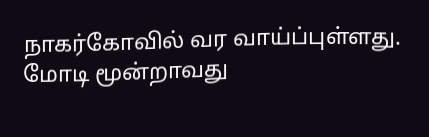நாகர்கோவில் வர வாய்ப்புள்ளது. மோடி மூன்றாவது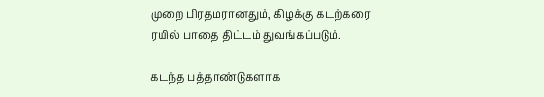முறை பிரதமரானதும், கிழக்கு கடற்கரை ரயில் பாதை திட்டம் துவங்கப்படும்.

கடந்த பத்தாண்டுகளாக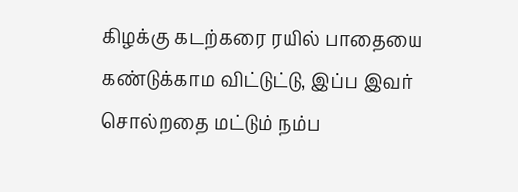கிழக்கு கடற்கரை ரயில் பாதையை கண்டுக்காம விட்டுட்டு, இப்ப இவர் சொல்றதை மட்டும் நம்ப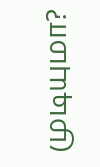முடியுமா?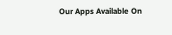Our Apps Available On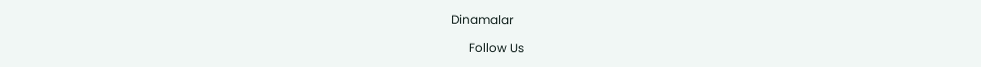Dinamalar

      Follow Us